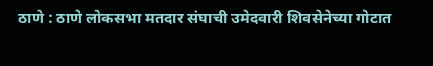ठाणे : ठाणे लोकसभा मतदार संघाची उमेदवारी शिवसेनेच्या गोटात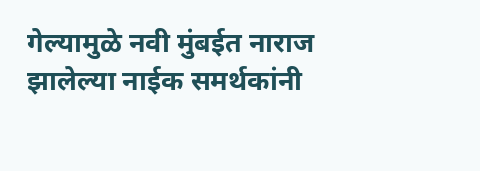गेल्यामुळे नवी मुंबईत नाराज झालेल्या नाईक समर्थकांनी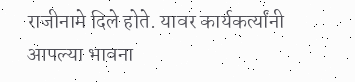राजीनामे दिले होते. यावर कार्यकर्त्यांनी आपल्या भावना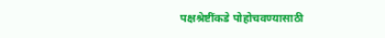पक्षश्रेष्टींकडे पोहोचवण्यासाठी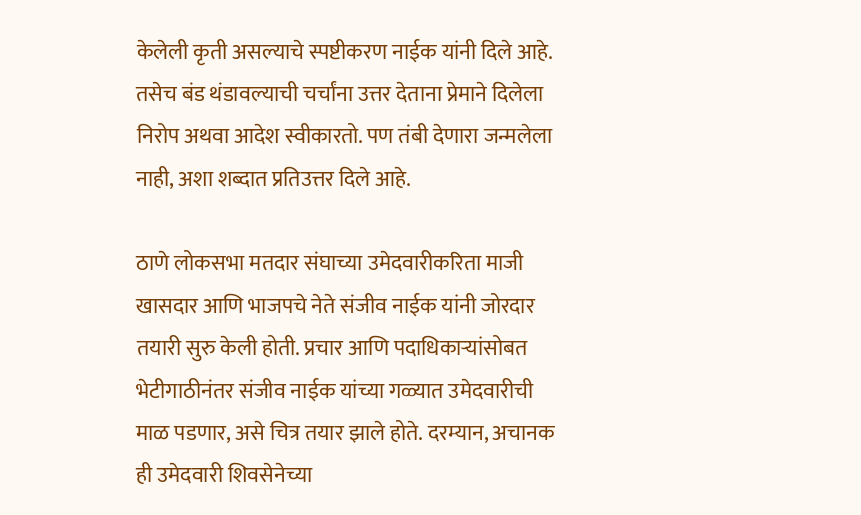केलेली कृती असल्याचे स्पष्टीकरण नाईक यांनी दिले आहे. तसेच बंड थंडावल्याची चर्चांना उत्तर देताना प्रेमाने दिलेला निरोप अथवा आदेश स्वीकारतो. पण तंबी देणारा जन्मलेला नाही, अशा शब्दात प्रतिउत्तर दिले आहे.

ठाणे लोकसभा मतदार संघाच्या उमेदवारीकरिता माजी खासदार आणि भाजपचे नेते संजीव नाईक यांनी जोरदार तयारी सुरु केली होती. प्रचार आणि पदाधिकाऱ्यांसोबत भेटीगाठीनंतर संजीव नाईक यांच्या गळ्यात उमेदवारीची माळ पडणार, असे चित्र तयार झाले होते. दरम्यान, अचानक ही उमेदवारी शिवसेनेच्या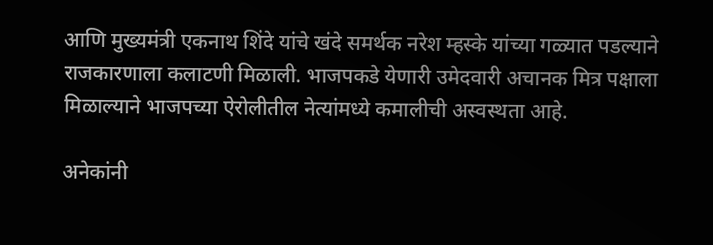आणि मुख्यमंत्री एकनाथ शिंदे यांचे खंदे समर्थक नरेश म्हस्के यांच्या गळ्यात पडल्याने राजकारणाला कलाटणी मिळाली. भाजपकडे येणारी उमेदवारी अचानक मित्र पक्षाला मिळाल्याने भाजपच्या ऐरोलीतील नेत्यांमध्ये कमालीची अस्वस्थता आहे.

अनेकांनी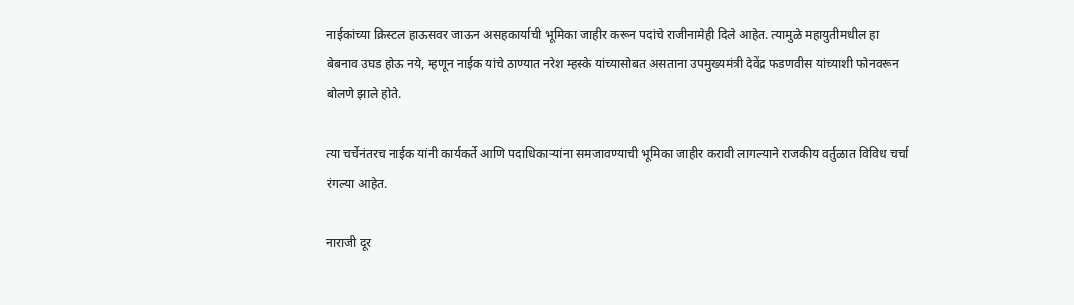नाईकांच्या क्रिस्टल हाऊसवर जाऊन असहकार्याची भूमिका जाहीर करून पदांचे राजीनामेही दिले आहेत. त्यामुळे महायुतीमधील हा बेबनाव उघड होऊ नये, म्हणून नाईक यांचे ठाण्यात नरेश म्हस्के यांच्यासोबत असताना उपमुख्यमंत्री देवेंद्र फडणवीस यांच्याशी फोनवरून बोलणे झाले होते.

त्या चर्चेनंतरच नाईक यांनी कार्यकर्ते आणि पदाधिकाऱ्यांना समजावण्याची भूमिका जाहीर करावी लागल्याने राजकीय वर्तुळात विविध चर्चा रंगल्या आहेत.

नाराजी दूर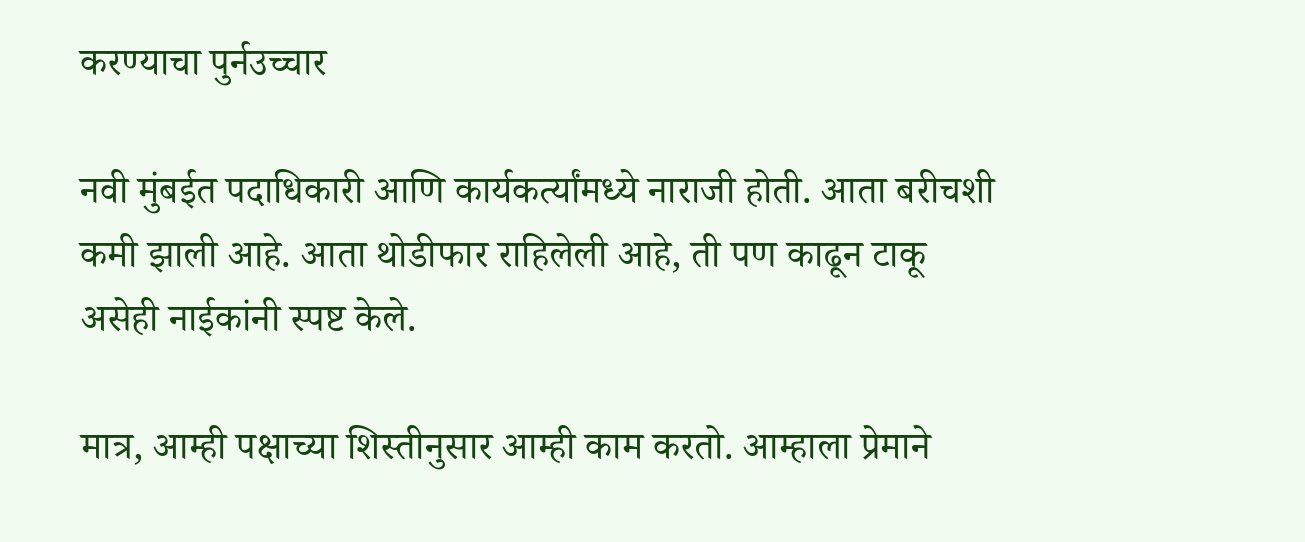करण्याचा पुर्नउच्चार

नवी मुंबईत पदाधिकारी आणि कार्यकर्त्यांमध्ये नाराजी होती. आता बरीचशी कमी झाली आहे. आता थोडीफार राहिलेली आहे, ती पण काढून टाकू असेही नाईकांनी स्पष्ट केले.

मात्र, आम्ही पक्षाच्या शिस्तीनुसार आम्ही काम करतो. आम्हाला प्रेमाने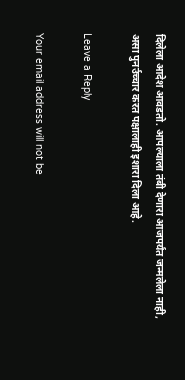दिलेला आदेश आवडतो. आपल्याला तंबी देणारा आजपर्यंत जन्मलेला नाही, असा पुनर्उच्चार करत पक्षालाही इशारा दिला आहे.

Leave a Reply

Your email address will not be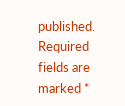published. Required fields are marked *